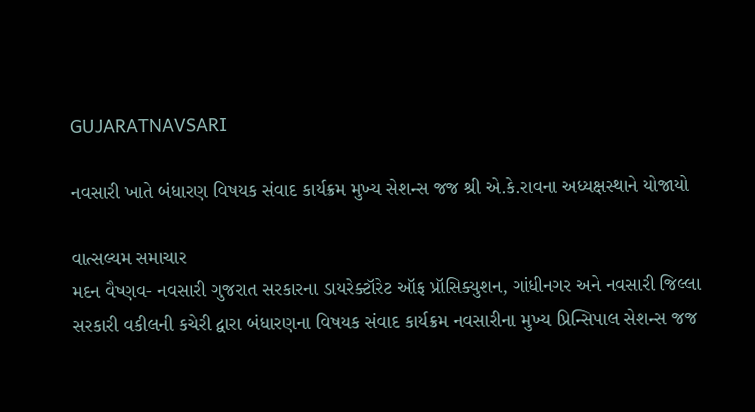GUJARATNAVSARI

નવસારી ખાતે બંધારણ વિષયક સંવાદ કાર્યક્રમ મુખ્ય સેશન્સ જજ શ્રી એ.કે.રાવના અધ્યક્ષસ્થાને યોજાયો

વાત્સલ્યમ સમાચાર
મદન વૈષ્ણવ- નવસારી ગુજરાત સરકારના ડાયરેક્ટૉરેટ ઑફ પ્રૉસિક્યુશન, ગાંધીનગર અને નવસારી જિલ્લા સરકારી વકીલની કચેરી દ્વારા બંધારણના વિષયક સંવાદ કાર્યક્રમ નવસારીના મુખ્ય પ્રિન્સિપાલ સેશન્સ જજ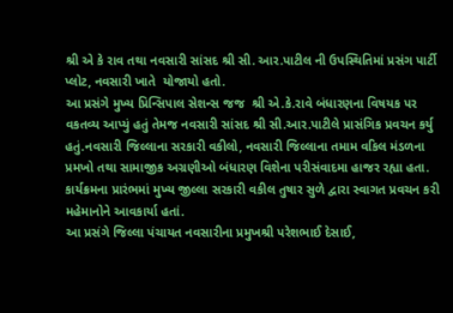શ્રી એ કે રાવ તથા નવસારી સાંસદ શ્રી સી. આર.પાટીલ ની ઉપસ્થિતિમાં પ્રસંગ પાર્ટી પ્લોટ, નવસારી ખાતે  યોજાયો હતો.
આ પ્રસંગે મુખ્ય પ્રિન્સિપાલ સેશન્સ જજ  શ્રી એ.કે.રાવે બંધારણના વિષયક પર વકતવ્ય આપ્યું હતું તેમજ નવસારી સાંસદ શ્રી સી.આર.પાટીલે પ્રાસંગિક પ્રવચન કર્યુ હતું.નવસારી જિલ્લાના સરકારી વકીલો, નવસારી જિલ્લાના તમામ વકિલ મંડળના પ્રમખો તથા સામાજીક અગ્રણીઓ બંધારણ વિશેના પરીસંવાદમા હાજર રહ્યા હતા. કાર્યક્રમના પ્રારંભમાં મુખ્ય જીલ્લા સરકારી વકીલ તુષાર સુળે દ્વારા સ્વાગત પ્રવચન કરી મહેમાનોને આવકાર્યા હતાં.
આ પ્રસંગે જિલ્લા પંચાયત નવસારીના પ્રમુખશ્રી પરેશભાઈ દેસાઈ,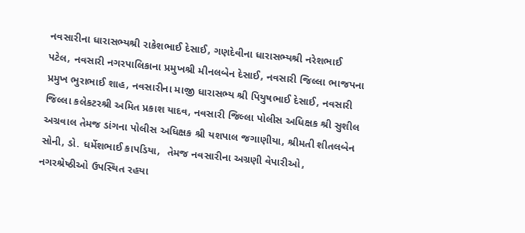નવસારીના ધારાસભ્યશ્રી રાકેશભાઈ દેસાઈ, ગણદેવીના ધારાસભ્યશ્રી નરેશભાઈ પટેલ, નવસારી નગરપાલિકાના પ્રમુખશ્રી મીનલબેન દેસાઈ, નવસારી જિલ્લા ભાજપના પ્રમુખ ભુરાભાઈ શાહ, નવસારીના માજી ધારાસભ્ય શ્રી પિયુષભાઈ દેસાઈ, નવસારી જિલ્લા કલેકટરશ્રી અમિત પ્રકાશ યાદવ, નવસારી જિલ્લા પોલીસ અધિક્ષક શ્રી સુશીલ અગ્રવાલ તેમજ ડાંગના પોલીસ અધિક્ષક શ્રી યશપાલ જગાણીયા, શ્રીમતી શીતલબેન સોની, ડો. ધર્મેશભાઈ કાપડિયા,  તેમજ નવસારીના અગ્રણી વેપારીઓ, નગરશ્રેષ્ઠીઓ ઉપસ્થિત રહયા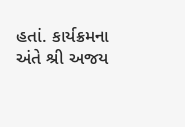હતાં. કાર્યક્રમના અંતે શ્રી અજય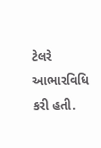ટેલરે આભારવિધિ કરી હતી.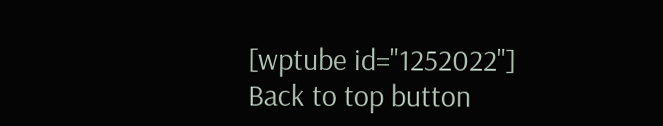[wptube id="1252022"]
Back to top button